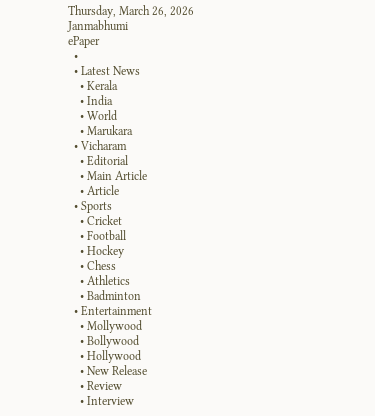Thursday, March 26, 2026
Janmabhumi
ePaper
  •
  • Latest News
    • Kerala
    • India
    • World
    • Marukara
  • Vicharam
    • Editorial
    • Main Article
    • Article
  • Sports
    • Cricket
    • Football
    • Hockey
    • Chess
    • Athletics
    • Badminton
  • Entertainment
    • Mollywood
    • Bollywood
    • Hollywood
    • New Release
    • Review
    • Interview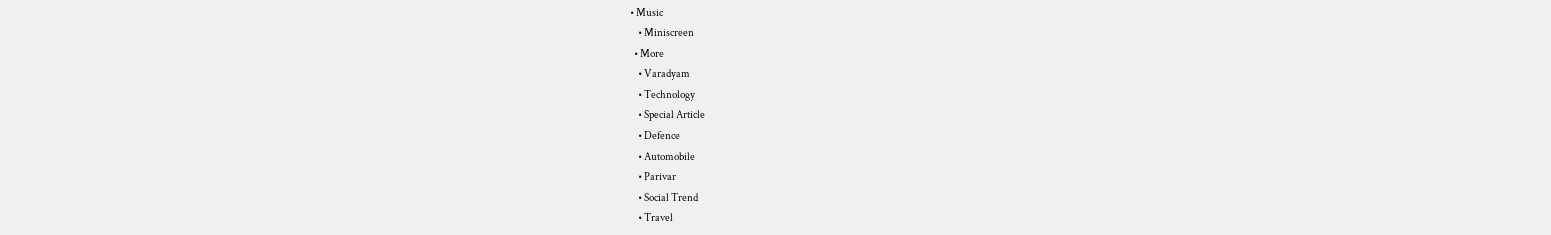• Music
    • Miniscreen
  • More
    • Varadyam
    • Technology
    • Special Article
    • Defence
    • Automobile
    • Parivar
    • Social Trend
    • Travel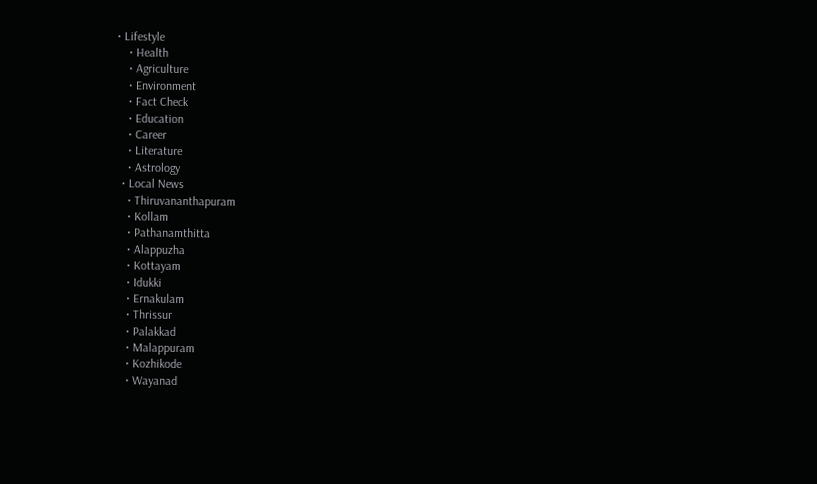• Lifestyle
    • Health
    • Agriculture
    • Environment
    • Fact Check
    • Education
    • Career
    • Literature
    • Astrology
  • Local News
    • Thiruvananthapuram
    • Kollam
    • Pathanamthitta
    • Alappuzha
    • Kottayam
    • Idukki
    • Ernakulam
    • Thrissur
    • Palakkad
    • Malappuram
    • Kozhikode
    • Wayanad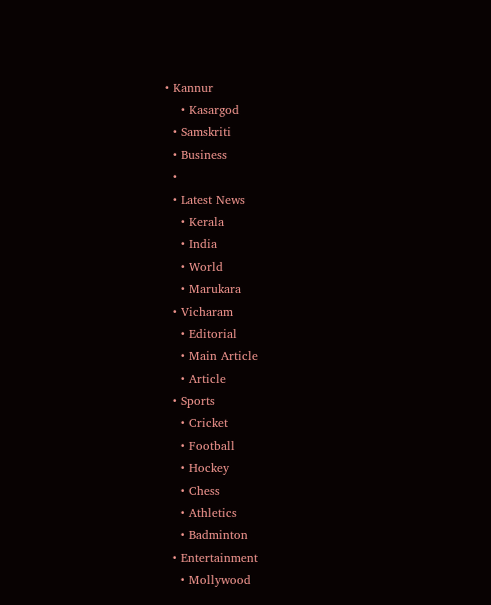• Kannur
    • Kasargod
  • Samskriti
  • Business
  •
  • Latest News
    • Kerala
    • India
    • World
    • Marukara
  • Vicharam
    • Editorial
    • Main Article
    • Article
  • Sports
    • Cricket
    • Football
    • Hockey
    • Chess
    • Athletics
    • Badminton
  • Entertainment
    • Mollywood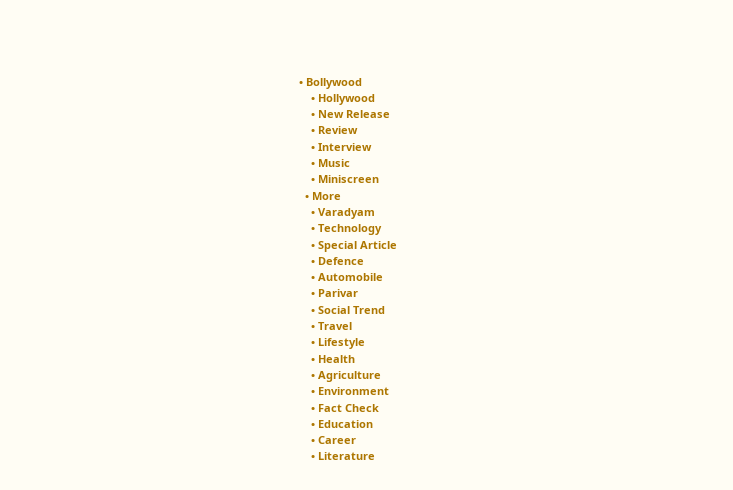• Bollywood
    • Hollywood
    • New Release
    • Review
    • Interview
    • Music
    • Miniscreen
  • More
    • Varadyam
    • Technology
    • Special Article
    • Defence
    • Automobile
    • Parivar
    • Social Trend
    • Travel
    • Lifestyle
    • Health
    • Agriculture
    • Environment
    • Fact Check
    • Education
    • Career
    • Literature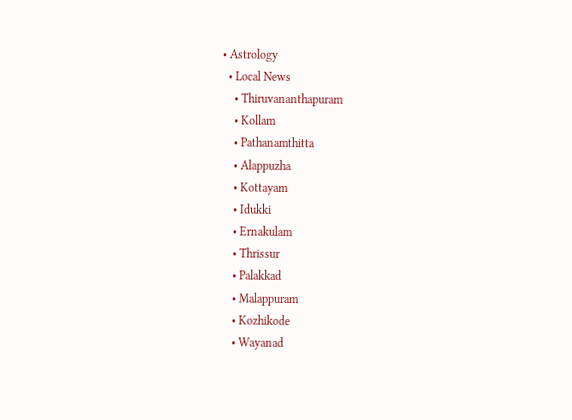• Astrology
  • Local News
    • Thiruvananthapuram
    • Kollam
    • Pathanamthitta
    • Alappuzha
    • Kottayam
    • Idukki
    • Ernakulam
    • Thrissur
    • Palakkad
    • Malappuram
    • Kozhikode
    • Wayanad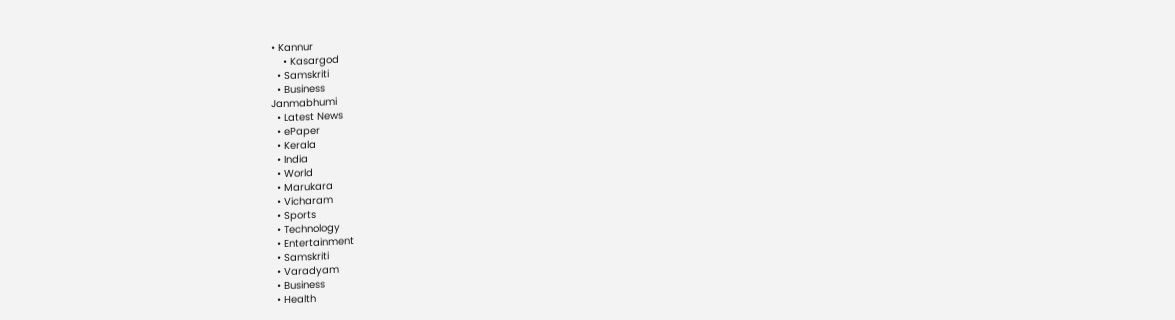• Kannur
    • Kasargod
  • Samskriti
  • Business
Janmabhumi
  • Latest News
  • ePaper
  • Kerala
  • India
  • World
  • Marukara
  • Vicharam
  • Sports
  • Technology
  • Entertainment
  • Samskriti
  • Varadyam
  • Business
  • Health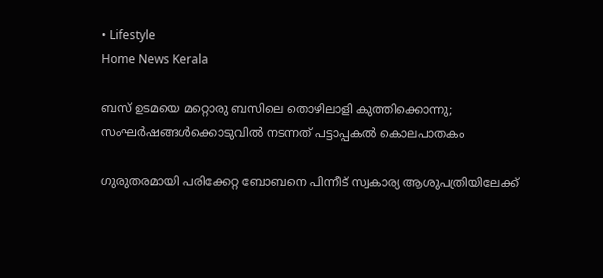• Lifestyle
Home News Kerala

ബസ് ഉടമയെ മറ്റൊരു ബസിലെ തൊഴിലാളി കുത്തിക്കൊന്നു; സംഘര്‍ഷങ്ങള്‍ക്കൊടുവില്‍ നടന്നത് പട്ടാപ്പകല്‍ കൊലപാതകം

ഗുരുതരമായി പരിക്കേറ്റ ബോബനെ പിന്നീട് സ്വകാര്യ ആശുപത്രിയിലേക്ക്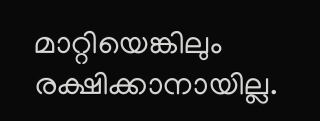മാറ്റിയെങ്കിലും രക്ഷിക്കാനായില്ല.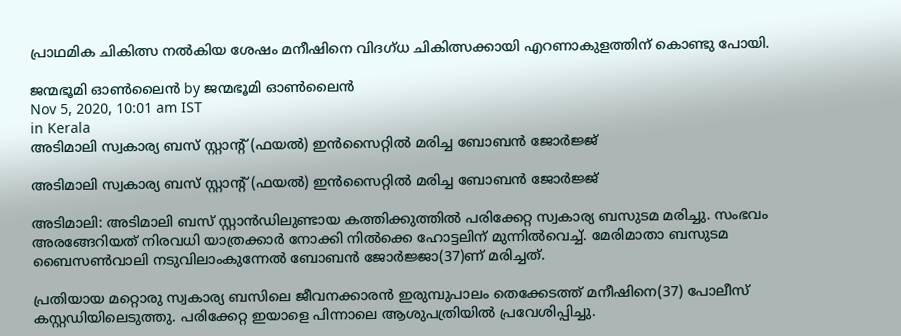പ്രാഥമിക ചികിത്സ നല്‍കിയ ശേഷം മനീഷിനെ വിദഗ്ധ ചികിത്സക്കായി എറണാകുളത്തിന് കൊണ്ടു പോയി.

ജന്മഭൂമി ഓണ്‍ലൈന്‍ by ജന്മഭൂമി ഓണ്‍ലൈന്‍
Nov 5, 2020, 10:01 am IST
in Kerala
അടിമാലി സ്വകാര്യ ബസ് സ്റ്റാന്റ് (ഫയല്‍) ഇന്‍സൈറ്റില്‍ മരിച്ച ബോബന്‍ ജോര്‍ജ്ജ്

അടിമാലി സ്വകാര്യ ബസ് സ്റ്റാന്റ് (ഫയല്‍) ഇന്‍സൈറ്റില്‍ മരിച്ച ബോബന്‍ ജോര്‍ജ്ജ്

അടിമാലി: അടിമാലി ബസ് സ്റ്റാന്‍ഡിലുണ്ടായ കത്തിക്കുത്തില്‍ പരിക്കേറ്റ സ്വകാര്യ ബസുടമ മരിച്ചു. സംഭവം അരങ്ങേറിയത് നിരവധി യാത്രക്കാര്‍ നോക്കി നില്‍ക്കെ ഹോട്ടലിന് മുന്നില്‍വെച്ച്. മേരിമാതാ ബസുടമ ബൈസണ്‍വാലി നടുവിലാംകുന്നേല്‍ ബോബന്‍ ജോര്‍ജ്ജാ(37)ണ് മരിച്ചത്.

പ്രതിയായ മറ്റൊരു സ്വകാര്യ ബസിലെ ജീവനക്കാരന്‍ ഇരുമ്പുപാലം തെക്കേടത്ത് മനീഷിനെ(37) പോലീസ് കസ്റ്റഡിയിലെടുത്തു. പരിക്കേറ്റ ഇയാളെ പിന്നാലെ ആശുപത്രിയില്‍ പ്രവേശിപ്പിച്ചു.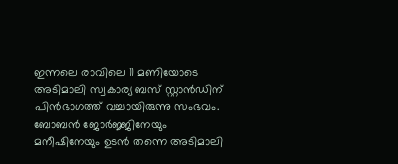ഇന്നലെ രാവിലെ 11 മണിയോടെ അടിമാലി സ്വകാര്യ ബസ് സ്റ്റാന്‍ഡിന് പിന്‍ഭാഗത്ത് വച്ചായിരുന്നു സംഭവം. ബോബന്‍ ജോര്‍ജ്ജിനേയും മനീഷിനേയും ഉടന്‍ തന്നെ അടിമാലി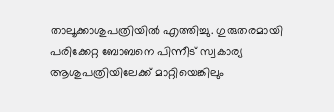താലൂക്കാശുപത്രിയില്‍ എത്തിച്ചു. ഗുരുതരമായി പരിക്കേറ്റ ബോബനെ പിന്നീട് സ്വകാര്യ ആശുപത്രിയിലേക്ക് മാറ്റിയെങ്കിലും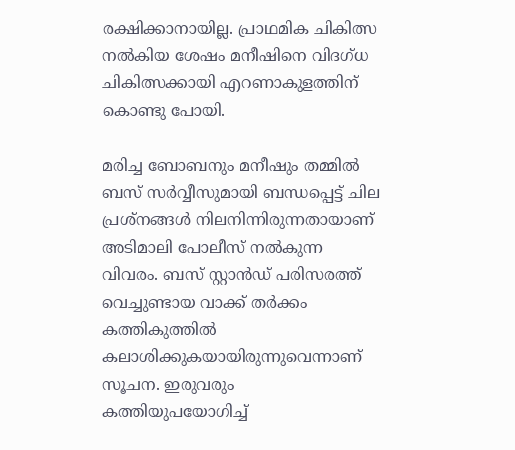രക്ഷിക്കാനായില്ല. പ്രാഥമിക ചികിത്സ നല്‍കിയ ശേഷം മനീഷിനെ വിദഗ്ധ ചികിത്സക്കായി എറണാകുളത്തിന് കൊണ്ടു പോയി.

മരിച്ച ബോബനും മനീഷും തമ്മില്‍ ബസ് സര്‍വ്വീസുമായി ബന്ധപ്പെട്ട് ചില പ്രശ്നങ്ങള്‍ നിലനിന്നിരുന്നതായാണ് അടിമാലി പോലീസ് നല്‍കുന്ന വിവരം. ബസ് സ്റ്റാന്‍ഡ് പരിസരത്ത് വെച്ചുണ്ടായ വാക്ക് തര്‍ക്കം കത്തികുത്തില്‍ കലാശിക്കുകയായിരുന്നുവെന്നാണ് സൂചന. ഇരുവരും കത്തിയുപയോഗിച്ച്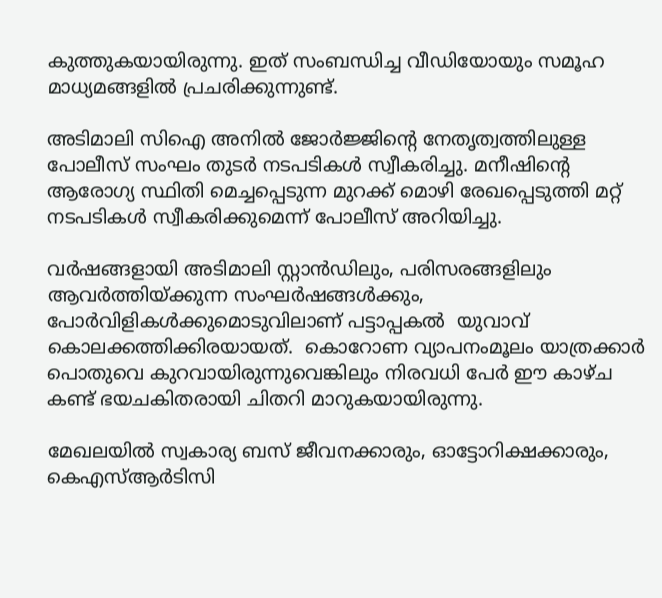കുത്തുകയായിരുന്നു. ഇത് സംബന്ധിച്ച വീഡിയോയും സമൂഹ മാധ്യമങ്ങളില്‍ പ്രചരിക്കുന്നുണ്ട്.

അടിമാലി സിഐ അനില്‍ ജോര്‍ജ്ജിന്റെ നേതൃത്വത്തിലുള്ള പോലീസ് സംഘം തുടര്‍ നടപടികള്‍ സ്വീകരിച്ചു. മനീഷിന്റെ ആരോഗ്യ സ്ഥിതി മെച്ചപ്പെടുന്ന മുറക്ക് മൊഴി രേഖപ്പെടുത്തി മറ്റ് നടപടികള്‍ സ്വീകരിക്കുമെന്ന് പോലീസ് അറിയിച്ചു.

വര്‍ഷങ്ങളായി അടിമാലി സ്റ്റാന്‍ഡിലും, പരിസരങ്ങളിലും ആവര്‍ത്തിയ്‌ക്കുന്ന സംഘര്‍ഷങ്ങള്‍ക്കും, പോര്‍വിളികള്‍ക്കുമൊടുവിലാണ് പട്ടാപ്പകൽ  യുവാവ് കൊലക്കത്തിക്കിരയായത്.  കൊറോണ വ്യാപനംമൂലം യാത്രക്കാര്‍ പൊതുവെ കുറവായിരുന്നുവെങ്കിലും നിരവധി പേര്‍ ഈ കാഴ്ച കണ്ട് ഭയചകിതരായി ചിതറി മാറുകയായിരുന്നു.

മേഖലയില്‍ സ്വകാര്യ ബസ് ജീവനക്കാരും, ഓട്ടോറിക്ഷക്കാരും, കെഎസ്ആര്‍ടിസി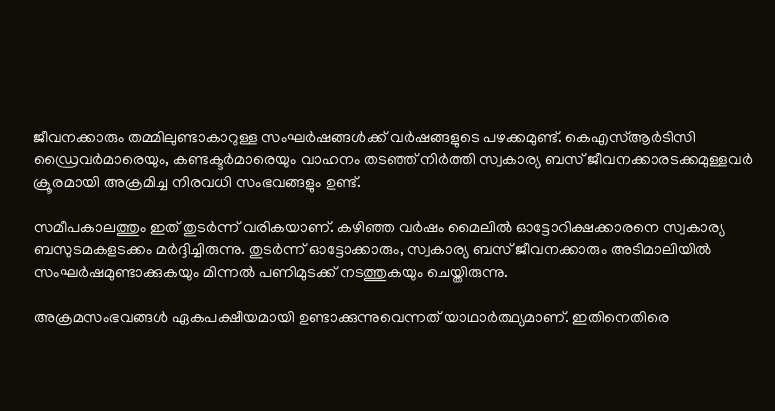ജീവനക്കാരും തമ്മിലുണ്ടാകാറുള്ള സംഘര്‍ഷങ്ങള്‍ക്ക് വര്‍ഷങ്ങളുടെ പഴക്കമുണ്ട്. കെഎസ്ആര്‍ടിസി ഡ്രൈവര്‍മാരെയും, കണ്ടക്ടര്‍മാരെയും വാഹനം തടഞ്ഞ് നിര്‍ത്തി സ്വകാര്യ ബസ് ജീവനക്കാരടക്കമുള്ളവര്‍ ക്രൂരമായി അക്രമിച്ച നിരവധി സംഭവങ്ങളും ഉണ്ട്.

സമീപകാലത്തും ഇത് തുടര്‍ന്ന് വരികയാണ്. കഴിഞ്ഞ വര്‍ഷം മൈലില്‍ ഓട്ടോറിക്ഷക്കാരനെ സ്വകാര്യ ബസുടമകളടക്കം മര്‍ദ്ദിച്ചിരുന്നു. തുടര്‍ന്ന് ഓട്ടോക്കാരും, സ്വകാര്യ ബസ് ജീവനക്കാരും അടിമാലിയില്‍ സംഘര്‍ഷമുണ്ടാക്കുകയും മിന്നല്‍ പണിമുടക്ക് നടത്തുകയും ചെയ്തിരുന്നു.

അക്രമസംഭവങ്ങള്‍ ഏകപക്ഷീയമായി ഉണ്ടാക്കുന്നുവെന്നത് യാഥാര്‍ത്ഥ്യമാണ്. ഇതിനെതിരെ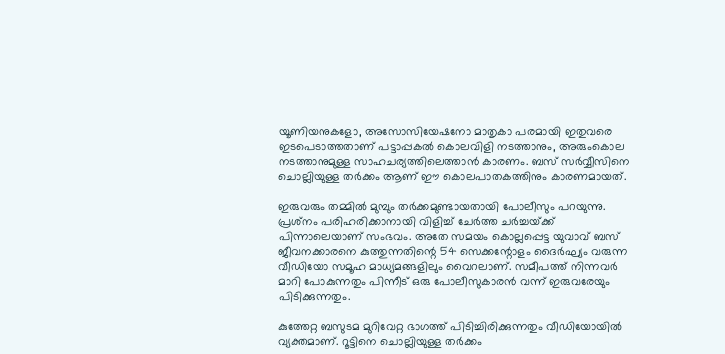യൂണിയനുകളോ, അസോസിയേഷനോ മാതൃകാ പരമായി ഇതുവരെ ഇടപെടാത്തതാണ് പട്ടാപ്പകല്‍ കൊലവിളി നടത്താനും, അരുംകൊല നടത്താനുമുള്ള സാഹചര്യത്തിലെത്താന്‍ കാരണം. ബസ് സര്‍വ്വീസിനെ ചൊല്ലിയുള്ള തര്‍ക്കം ആണ് ഈ കൊലപാതകത്തിനും കാരണമായത്.

ഇരുവരും തമ്മില്‍ മുമ്പും തര്‍ക്കമുണ്ടായതായി പോലീസും പറയുന്നു. പ്രശ്‌നം പരിഹരിക്കാനായി വിളിച്ച് ചേര്‍ത്ത ചര്‍ച്ചയ്‌ക്ക് പിന്നാലെയാണ് സംഭവം. അതേ സമയം കൊല്ലപ്പെട്ട യുവാവ് ബസ് ജീവനക്കാരനെ കുത്തുന്നതിന്റെ 54 സെക്കന്റോളം ദൈര്‍ഘ്യം വരുന്ന വീഡിയോ സമൂഹ മാധ്യമങ്ങളിലും വൈറലാണ്. സമീപത്ത് നിന്നവര്‍ മാറി പോകുന്നതും പിന്നീട് ഒരു പോലീസുകാരന്‍ വന്ന് ഇരുവരേയും പിടിക്കുന്നതും.

കുത്തേറ്റ ബസുടമ മുറിവേറ്റ ഭാഗത്ത് പിടിച്ചിരിക്കുന്നതും വീഡിയോയില്‍ വ്യക്തമാണ്. റൂട്ടിനെ ചൊല്ലിയുള്ള തര്‍ക്കം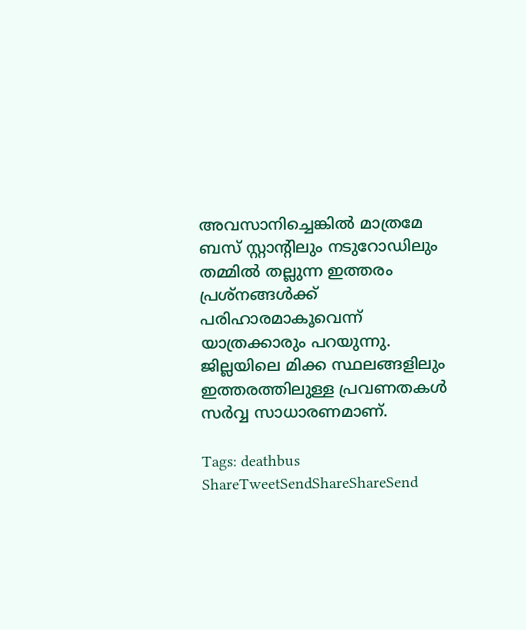അവസാനിച്ചെങ്കില്‍ മാത്രമേ ബസ് സ്റ്റാന്റിലും നടുറോഡിലും തമ്മില്‍ തല്ലുന്ന ഇത്തരം പ്രശ്‌നങ്ങള്‍ക്ക് പരിഹാരമാകൂവെന്ന് യാത്രക്കാരും പറയുന്നു. ജില്ലയിലെ മിക്ക സ്ഥലങ്ങളിലും ഇത്തരത്തിലുള്ള പ്രവണതകള്‍ സര്‍വ്വ സാധാരണമാണ്.

Tags: deathbus
ShareTweetSendShareShareSend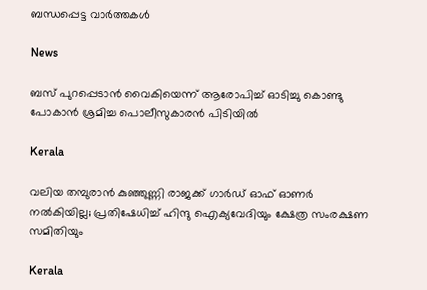ബന്ധപ്പെട്ട വാര്‍ത്തകള്‍

News

ബസ് പുറപ്പെടാന്‍ വൈകിയെന്ന് ആരോപിച്ച് ഓടിച്ചു കൊണ്ടു പോകാന്‍ ശ്രമിച്ച പൊലീസുകാരന്‍ പിടിയില്‍

Kerala

വലിയ തമ്പുരാന്‍ കുഞ്ഞുണ്ണി രാജക്ക് ഗാര്‍ഡ് ഓഫ് ഓണര്‍ നല്‍കിയില്ല; പ്രതിഷേധിച്ച് ഹിന്ദു ഐക്യവേദിയും ക്ഷേത്ര സംരക്ഷണ സമിതിയും

Kerala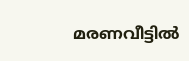മരണവീട്ടില്‍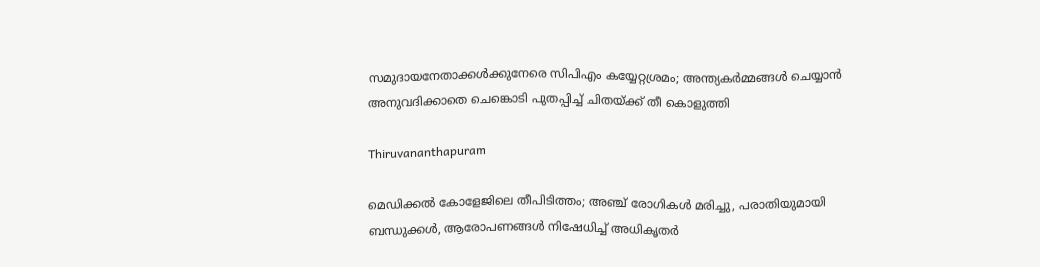സമുദായനേതാക്കള്‍ക്കുനേരെ സിപിഎം കയ്യേറ്റശ്രമം; അന്ത്യകർമ്മങ്ങൾ ചെയ്യാൻ അനുവദിക്കാതെ ചെങ്കൊടി പുതപ്പിച്ച് ചിതയ്‌ക്ക് തീ കൊളുത്തി

Thiruvananthapuram

മെഡിക്കൽ കോളേജിലെ തീപിടിത്തം; അഞ്ച് രോഗികൾ മരിച്ചു, പരാതിയുമായി ബന്ധുക്കൾ, ആരോപണങ്ങൾ നിഷേധിച്ച് അധികൃതർ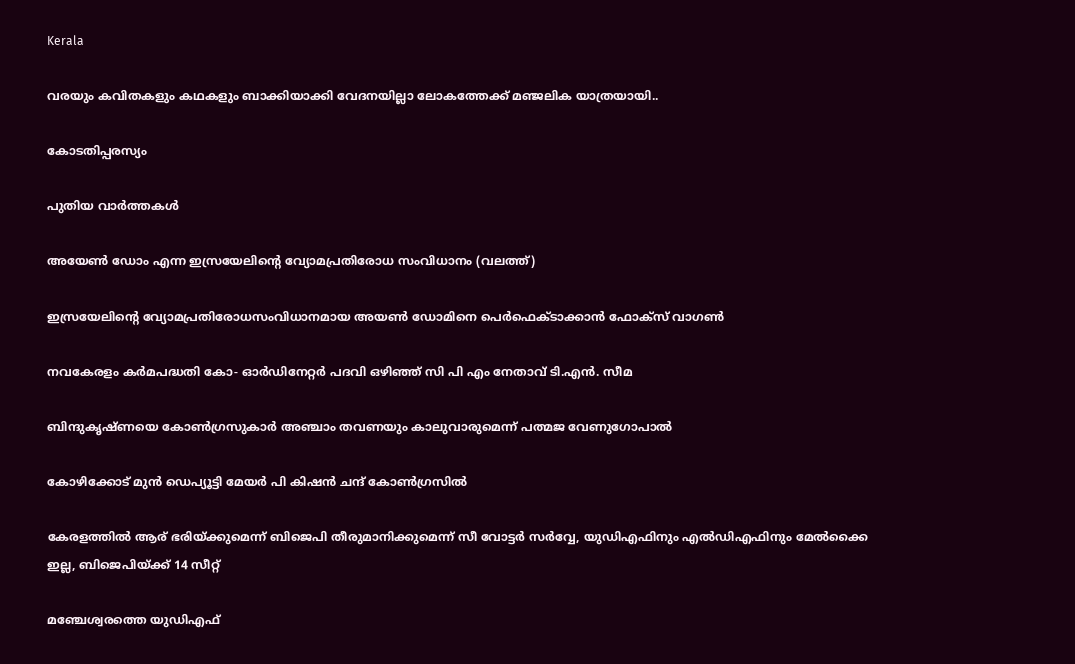Kerala

വരയും കവിതകളും കഥകളും ബാക്കിയാക്കി വേദനയില്ലാ ലോകത്തേക്ക് മഞ്ജലിക യാത്രയായി..

കോടതിപ്പരസ്യം

പുതിയ വാര്‍ത്തകള്‍

അയേണ്‍ ഡോം എന്ന ഇസ്രയേലിന്‍റെ വ്യോമപ്രതിരോധ സംവിധാനം (വലത്ത്)

ഇസ്രയേലിന്റെ വ്യോമപ്രതിരോധസംവിധാനമായ അയൺ ഡോമിനെ പെര്‍ഫെക്ടാക്കാന്‍ ഫോക്സ് വാഗണ്‍

നവകേരളം കര്‍മപദ്ധതി കോ- ഓര്‍ഡിനേറ്റര്‍ പദവി ഒഴിഞ്ഞ് സി പി എം നേതാവ് ടി.എന്‍. സീമ

ബിന്ദുകൃഷ്ണയെ കോണ്‍ഗ്രസുകാര്‍ അഞ്ചാം തവണയും കാലുവാരുമെന്ന് പത്മജ വേണുഗോപാല്‍

കോഴിക്കോട് മുന്‍ ഡെപ്യൂട്ടി മേയര്‍ പി കിഷന്‍ ചന്ദ് കോണ്‍ഗ്രസില്‍

കേരളത്തില്‍ ആര് ഭരിയ്‌ക്കുമെന്ന് ബിജെപി തീരുമാനിക്കുമെന്ന് സീ വോട്ടര്‍ സര്‍വ്വേ, യുഡിഎഫിനും എല്‍ഡിഎഫിനും മേല്‍ക്കൈ ഇല്ല, ബിജെപിയ്‌ക്ക് 14 സീറ്റ്

മഞ്ചേശ്വരത്തെ യുഡിഎഫ്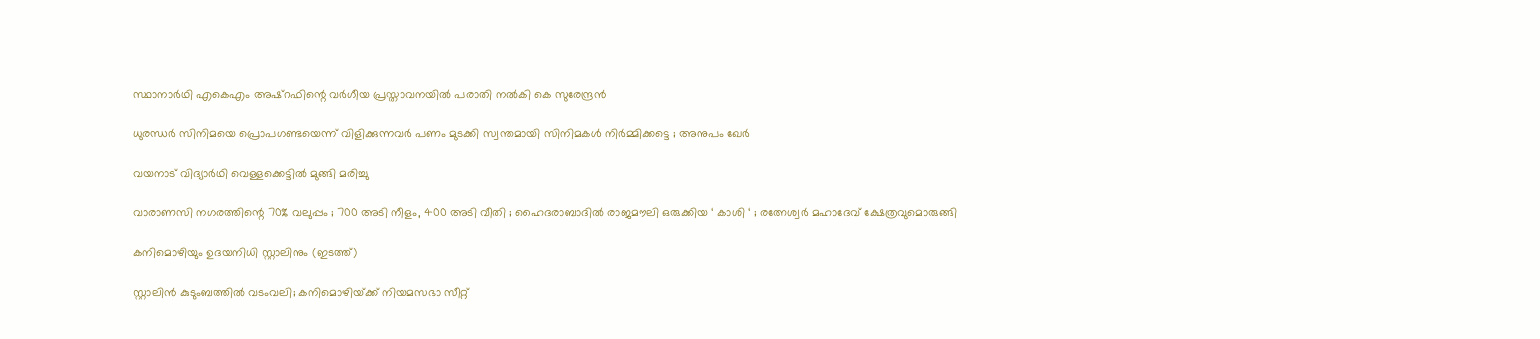സ്ഥാനാര്‍ഥി എകെഎം അഷ്റഫിന്റെ വര്‍ഗീയ പ്രസ്താവനയില്‍ പരാതി നല്‍കി കെ സുരേന്ദ്രന്‍

ധുരന്ധർ സിനിമയെ പ്രൊപഗണ്ടയെന്ന് വിളിക്കുന്നവർ പണം മുടക്കി സ്വന്തമായി സിനിമകൾ നിർമ്മിക്കട്ടെ ; അനുപം ഖേർ

വയനാട് വിദ്യാര്‍ഥി വെള്ളക്കെട്ടില്‍ മുങ്ങി മരിച്ചു

വാരാണസി നഗരത്തിന്റെ 70% വലുപ്പം ; 700 അടി നീളം, 400 അടി വീതി ; ഹൈദരാബാദിൽ രാജമൗലി ഒരുക്കിയ ‘ കാശി ‘ ; രത്നേശ്വർ മഹാദേവ് ക്ഷേത്രവുമൊരുങ്ങി

കനിമൊഴിയും ഉദയനിധി സ്റ്റാലിനും (ഇടത്ത്)

സ്റ്റാലിന്‍ കുടുംബത്തില്‍ വടംവലി; കനിമൊഴിയ്‌ക്ക് നിയമസഭാ സീറ്റ്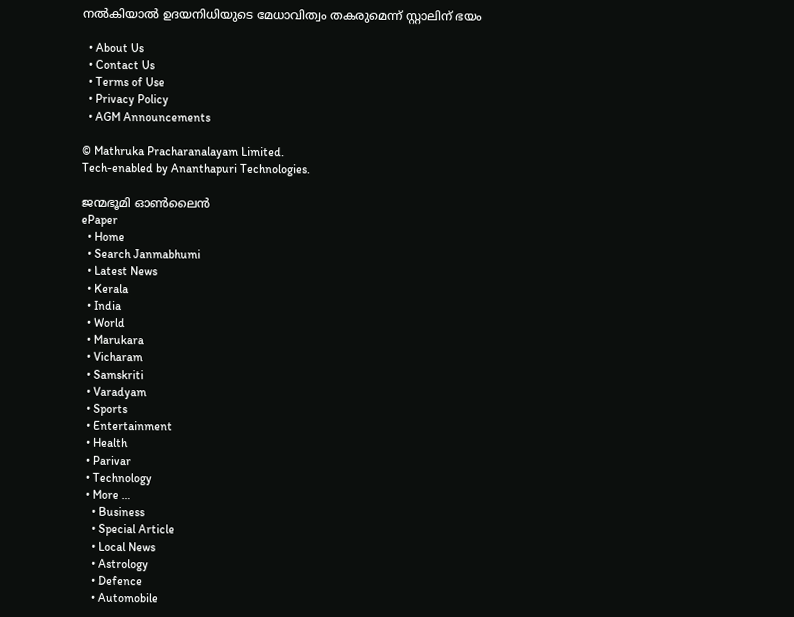നല്‍കിയാല്‍ ഉദയനിധിയുടെ മേധാവിത്വം തകരുമെന്ന് സ്റ്റാലിന് ഭയം

  • About Us
  • Contact Us
  • Terms of Use
  • Privacy Policy
  • AGM Announcements

© Mathruka Pracharanalayam Limited.
Tech-enabled by Ananthapuri Technologies.

ജന്മഭൂമി ഓണ്‍ലൈന്‍
ePaper
  • Home
  • Search Janmabhumi
  • Latest News
  • Kerala
  • India
  • World
  • Marukara
  • Vicharam
  • Samskriti
  • Varadyam
  • Sports
  • Entertainment
  • Health
  • Parivar
  • Technology
  • More …
    • Business
    • Special Article
    • Local News
    • Astrology
    • Defence
    • Automobile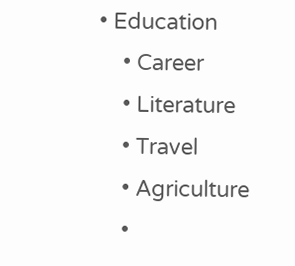• Education
    • Career
    • Literature
    • Travel
    • Agriculture
    •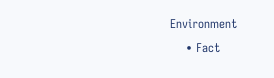Environment
    • Fact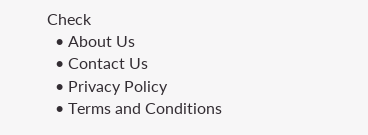Check
  • About Us
  • Contact Us
  • Privacy Policy
  • Terms and Conditions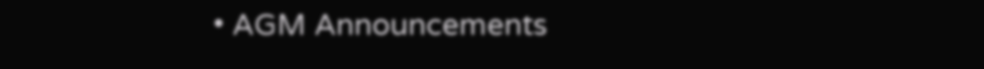• AGM Announcements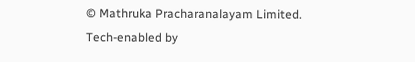© Mathruka Pracharanalayam Limited.
Tech-enabled by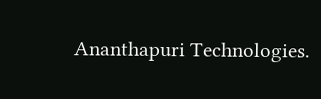Ananthapuri Technologies.